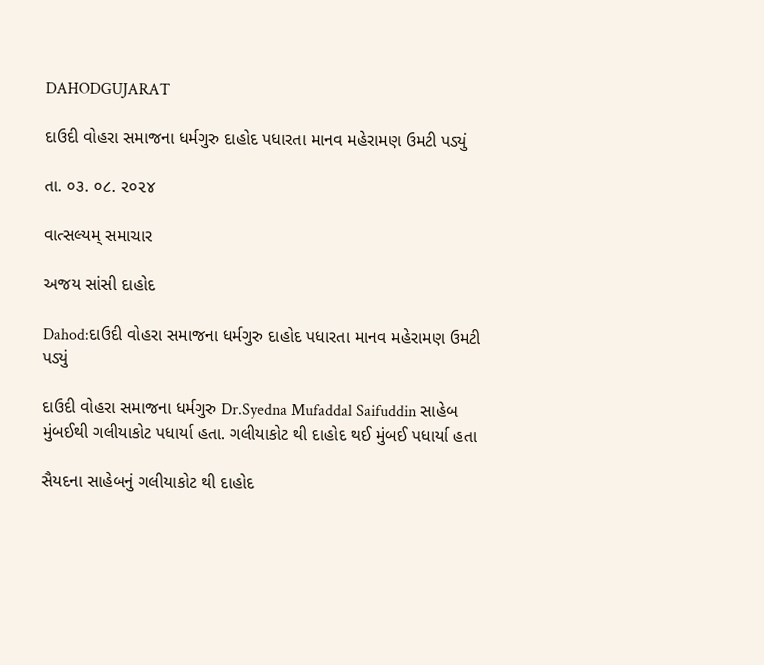DAHODGUJARAT

દાઉદી વોહરા સમાજના ધર્મગુરુ દાહોદ પધારતા માનવ મહેરામણ ઉમટી પડ્યું

તા. ૦૩. ૦૮. ૨૦૨૪

વાત્સલ્યમ્ સમાચાર

અજય સાંસી દાહોદ

Dahod:દાઉદી વોહરા સમાજના ધર્મગુરુ દાહોદ પધારતા માનવ મહેરામણ ઉમટી પડ્યું

દાઉદી વોહરા સમાજના ધર્મગુરુ Dr.Syedna Mufaddal Saifuddin સાહેબ મુંબઈથી ગલીયાકોટ પધાર્યા હતા. ગલીયાકોટ થી દાહોદ થઈ મુંબઈ પધાર્યા હતા

સૈયદના સાહેબનું ગલીયાકોટ થી દાહોદ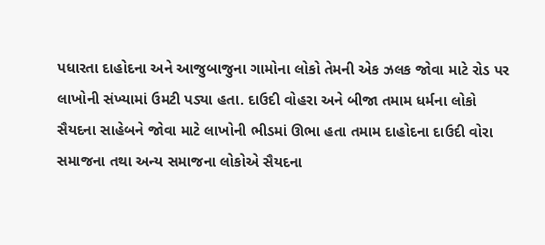પધારતા દાહોદના અને આજુબાજુના ગામોના લોકો તેમની એક ઝલક જોવા માટે રોડ પર લાખોની સંખ્યામાં ઉમટી પડ્યા હતા. દાઉદી વોહરા અને બીજા તમામ ધર્મના લોકો સૈયદના સાહેબને જોવા માટે લાખોની ભીડમાં ઊભા હતા તમામ દાહોદના દાઉદી વોરા સમાજના તથા અન્ય સમાજના લોકોએ સૈયદના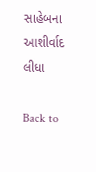સાહેબના આશીર્વાદ લીધા

Back to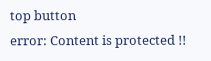top button
error: Content is protected !!